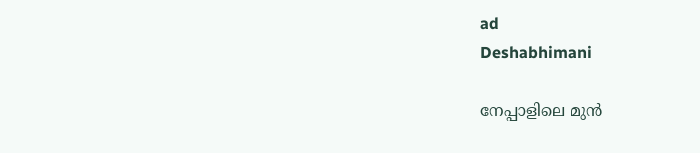ad
Deshabhimani

നേപ്പാളിലെ മുൻ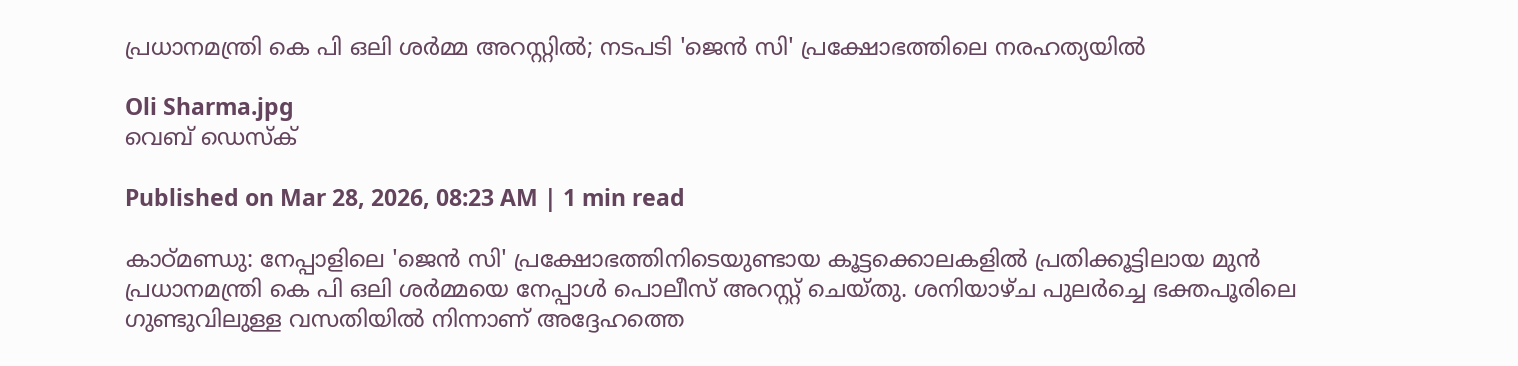പ്രധാനമന്ത്രി കെ പി ഒലി ശർമ്മ അറസ്റ്റിൽ; നടപടി 'ജെൻ സി' പ്രക്ഷോഭത്തിലെ നരഹത്യയിൽ

Oli Sharma.jpg
വെബ് ഡെസ്ക്

Published on Mar 28, 2026, 08:23 AM | 1 min read

കാഠ്മണ്ഡു: നേപ്പാളിലെ 'ജെൻ സി' പ്രക്ഷോഭത്തിനിടെയുണ്ടായ കൂട്ടക്കൊലകളിൽ പ്രതിക്കൂട്ടിലായ മുൻ പ്രധാനമന്ത്രി കെ പി ഒലി ശർമ്മയെ നേപ്പാൾ പൊലീസ് അറസ്റ്റ് ചെയ്തു. ശനിയാഴ്ച പുലർച്ചെ ഭക്തപൂരിലെ ഗുണ്ടുവിലുള്ള വസതിയിൽ നിന്നാണ് അദ്ദേഹത്തെ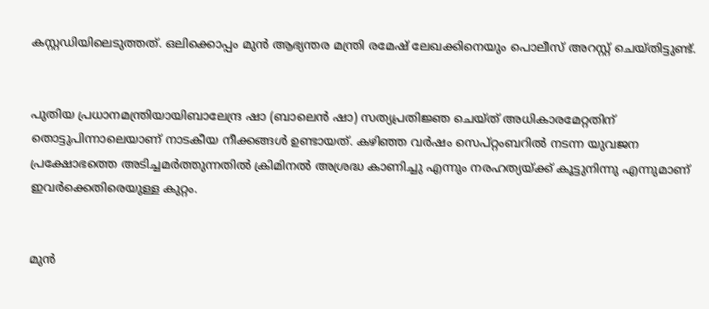കസ്റ്റഡിയിലെടുത്തത്. ഒലിക്കൊപ്പം മുൻ ആഭ്യന്തര മന്ത്രി രമേഷ് ലേഖക്കിനെയും പൊലീസ് അറസ്റ്റ് ചെയ്തിട്ടുണ്ട്.


പുതിയ പ്രധാനമന്ത്രിയായിബാലേന്ദ്ര ഷാ (ബാലെൻ ഷാ) സത്യപ്രതിജ്ഞ ചെയ്ത് അധികാരമേറ്റതിന് തൊട്ടുപിന്നാലെയാണ് നാടകീയ നീക്കങ്ങൾ ഉണ്ടായത്. കഴിഞ്ഞ വർഷം സെപ്റ്റംബറിൽ നടന്ന യുവജന പ്രക്ഷോഭത്തെ അടിച്ചമർത്തുന്നതിൽ ക്രിമിനൽ അശ്രദ്ധ കാണിച്ചു എന്നും നരഹത്യയ്ക്ക് കൂട്ടുനിന്നു എന്നുമാണ് ഇവർക്കെതിരെയുള്ള കുറ്റം.


മുൻ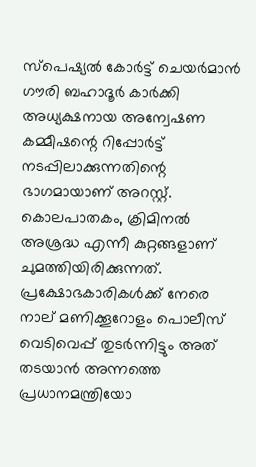സ്പെഷ്യൽ കോർട്ട് ചെയർമാൻ ഗൗരി ബഹാദൂർ കാർക്കി അധ്യക്ഷനായ അന്വേഷണ കമ്മീഷന്റെ റിപ്പോർട്ട് നടപ്പിലാക്കുന്നതിന്റെ ഭാഗമായാണ് അറസ്റ്റ്. കൊലപാതകം, ക്രിമിനൽ അശ്രദ്ധ എന്നീ കുറ്റങ്ങളാണ് ചുമത്തിയിരിക്കുന്നത്. പ്രക്ഷോഭകാരികൾക്ക് നേരെ നാല് മണിക്കൂറോളം പൊലീസ് വെടിവെപ്പ് തുടർന്നിട്ടും അത് തടയാൻ അന്നത്തെ പ്രധാനമന്ത്രിയോ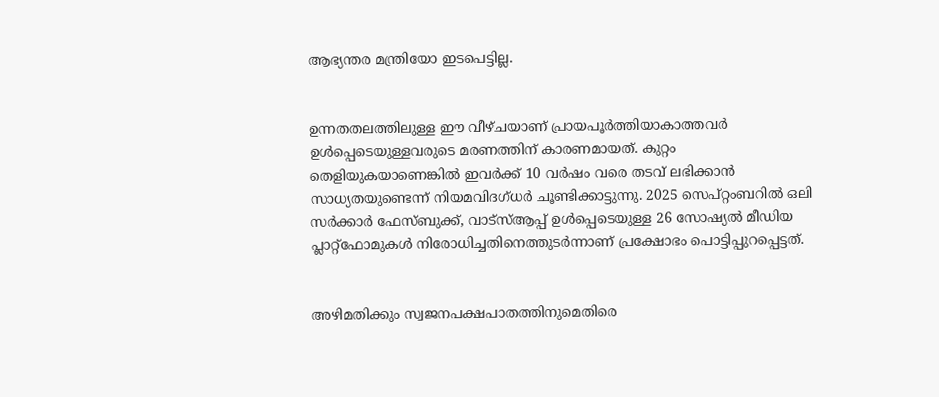ആഭ്യന്തര മന്ത്രിയോ ഇടപെട്ടില്ല.


ഉന്നതതലത്തിലുള്ള ഈ വീഴ്ചയാണ് പ്രായപൂർത്തിയാകാത്തവർ ഉൾപ്പെടെയുള്ളവരുടെ മരണത്തിന് കാരണമായത്. കുറ്റം തെളിയുകയാണെങ്കിൽ ഇവർക്ക് 10 വർഷം വരെ തടവ് ലഭിക്കാൻ സാധ്യതയുണ്ടെന്ന് നിയമവിദഗ്ധർ ചൂണ്ടിക്കാട്ടുന്നു. 2025 സെപ്റ്റംബറിൽ ഒലി സർക്കാർ ഫേസ്ബുക്ക്, വാട്‌സ്ആപ്പ് ഉൾപ്പെടെയുള്ള 26 സോഷ്യൽ മീഡിയ പ്ലാറ്റ്‌ഫോമുകൾ നിരോധിച്ചതിനെത്തുടർന്നാണ് പ്രക്ഷോഭം പൊട്ടിപ്പുറപ്പെട്ടത്.


അഴിമതിക്കും സ്വജനപക്ഷപാതത്തിനുമെതിരെ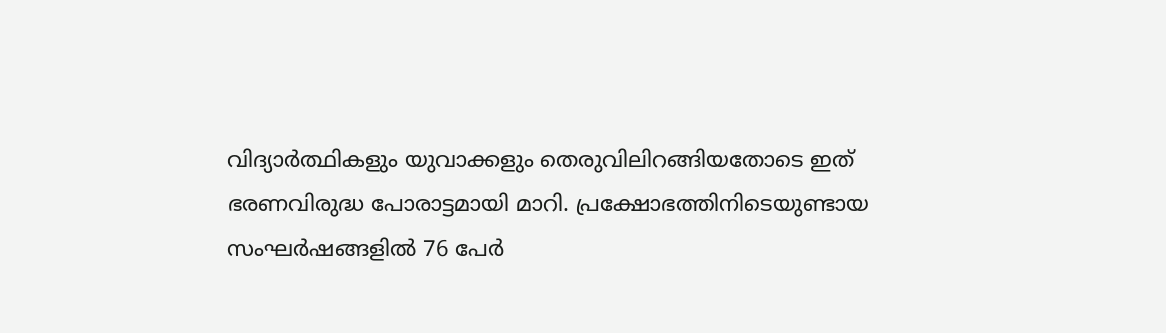വിദ്യാർത്ഥികളും യുവാക്കളും തെരുവിലിറങ്ങിയതോടെ ഇത് ഭരണവിരുദ്ധ പോരാട്ടമായി മാറി. പ്രക്ഷോഭത്തിനിടെയുണ്ടായ സംഘർഷങ്ങളിൽ 76 പേർ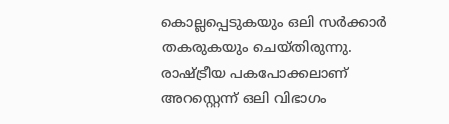കൊല്ലപ്പെടുകയും ഒലി സർക്കാർ തകരുകയും ചെയ്തിരുന്നു. രാഷ്ട്രീയ പകപോക്കലാണ് അറസ്റ്റെന്ന് ഒലി വിഭാഗം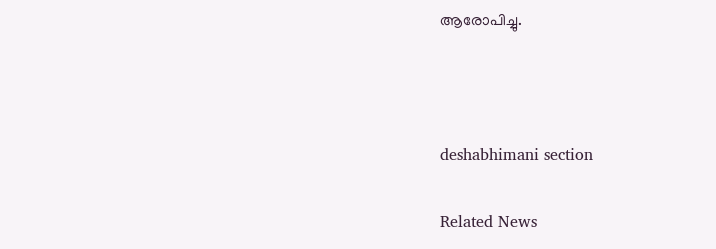ആരോപിച്ചു.



deshabhimani section

Related News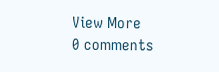View More
0 comments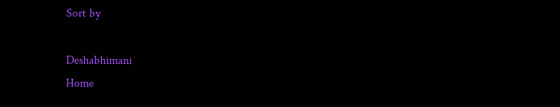Sort by

Deshabhimani
Home